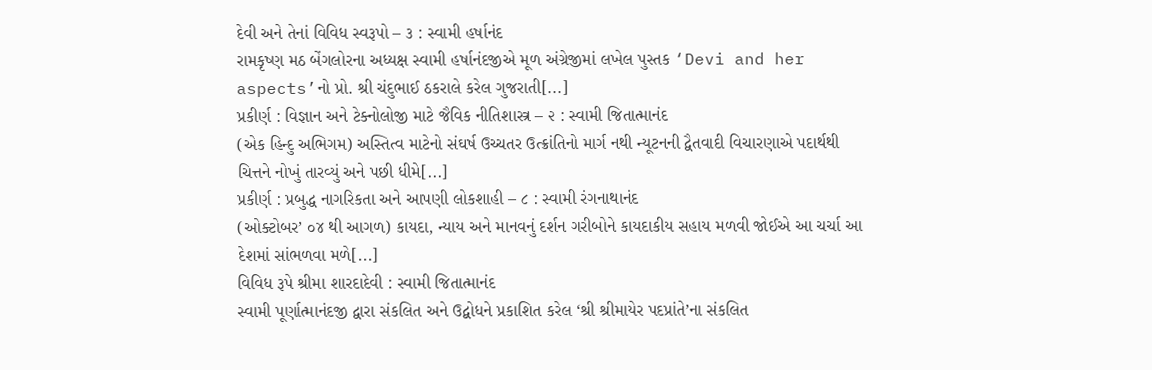દેવી અને તેનાં વિવિધ સ્વરૂપો – ૩ : સ્વામી હર્ષાનંદ
રામકૃષ્ણ મઠ બેંગલોરના અધ્યક્ષ સ્વામી હર્ષાનંદજીએ મૂળ અંગ્રેજીમાં લખેલ પુસ્તક ‘Devi and her aspects’નો પ્રો. શ્રી ચંદુભાઈ ઠકરાલે કરેલ ગુજરાતી[...]
પ્રકીર્ણ : વિજ્ઞાન અને ટેક્નોલોજી માટે જૈવિક નીતિશાસ્ત્ર – ૨ : સ્વામી જિતાત્માનંદ
(એક હિન્દુ અભિગમ) અસ્તિત્વ માટેનો સંઘર્ષ ઉચ્ચતર ઉત્ક્રાંતિનો માર્ગ નથી ન્યૂટનની દ્વૈતવાદી વિચારણાએ પદાર્થથી ચિત્તને નોખું તારવ્યું અને પછી ધીમે[...]
પ્રકીર્ણ : પ્રબુદ્ધ નાગરિકતા અને આપણી લોકશાહી – ૮ : સ્વામી રંગનાથાનંદ
(ઓક્ટોબર’ ૦૪ થી આગળ) કાયદા, ન્યાય અને માનવનું દર્શન ગરીબોને કાયદાકીય સહાય મળવી જોઈએ આ ચર્ચા આ દેશમાં સાંભળવા મળે[...]
વિવિધ રૂપે શ્રીમા શારદાદેવી : સ્વામી જિતાત્માનંદ
સ્વામી પૂર્ણાત્માનંદજી દ્વારા સંકલિત અને ઉદ્બોધને પ્રકાશિત કરેલ ‘શ્રી શ્રીમાયેર પદપ્રાંતે’ના સંકલિત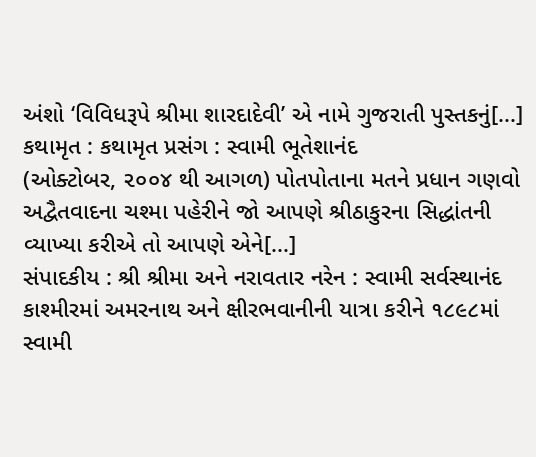અંશો ‘વિવિધરૂપે શ્રીમા શારદાદેવી’ એ નામે ગુજરાતી પુસ્તકનું[...]
કથામૃત : કથામૃત પ્રસંગ : સ્વામી ભૂતેશાનંદ
(ઓક્ટોબર, ૨૦૦૪ થી આગળ) પોતપોતાના મતને પ્રધાન ગણવો અદ્વૈતવાદના ચશ્મા પહેરીને જો આપણે શ્રીઠાકુરના સિદ્ધાંતની વ્યાખ્યા કરીએ તો આપણે એને[...]
સંપાદકીય : શ્રી શ્રીમા અને નરાવતાર નરેન : સ્વામી સર્વસ્થાનંદ
કાશ્મીરમાં અમરનાથ અને ક્ષીરભવાનીની યાત્રા કરીને ૧૮૯૮માં સ્વામી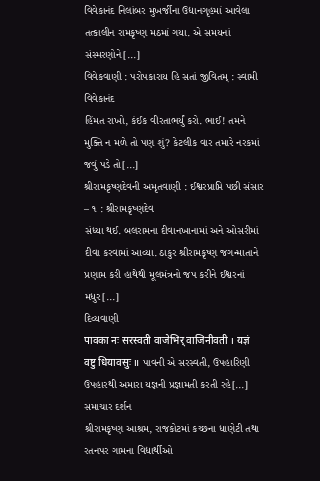વિવેકાનંદ નિલાંબર મુખર્જીના ઉદ્યાનગૃહમાં આવેલા તત્કાલીન રામકૃષ્ણ મઠમાં ગયા. એ સમયનાં સંસ્મરણોને[...]
વિવેકવાણી : પરોપકારાય હિ સતાં જીવિતમ્ : સ્વામી વિવેકાનંદ
હિંમત રાખો, કંઈક વીરતાભર્યું કરો. ભાઈ! તમને મુક્તિ ન મળે તો પણ શું? કેટલીક વાર તમારે નરકમાં જવું પડે તો[...]
શ્રીરામકૃષ્ણદેવની અમૃતવાણી : ઈશ્વરપ્રાપ્તિ પછી સંસાર – ૧ : શ્રીરામકૃષ્ણદેવ
સંધ્યા થઈ. બલરામના દીવાનખાનામાં અને ઓસરીમાં દીવા કરવામાં આવ્યા. ઠાકુર શ્રીરામકૃષ્ણ જગન્માતાને પ્રણામ કરી હાથેથી મૂલમંત્રનો જપ કરીને ઈશ્વરનાં મધુર[...]
દિવ્યવાણી
पावका नः सरस्वती वाजेभिर् वाजिनीवती । यज्ञं वष्टु धियावसुः ॥ પાવની એ સરસ્વતી, ઉપહારિણી ઉપહારથી અમારા યજ્ઞની પ્રજ્ઞામતી કરતી રહે[...]
સમાચાર દર્શન
શ્રીરામકૃષ્ણ આશ્રમ, રાજકોટમાં કચ્છના ધાણેટી તથા રતનપર ગામના વિદ્યાર્થીઓ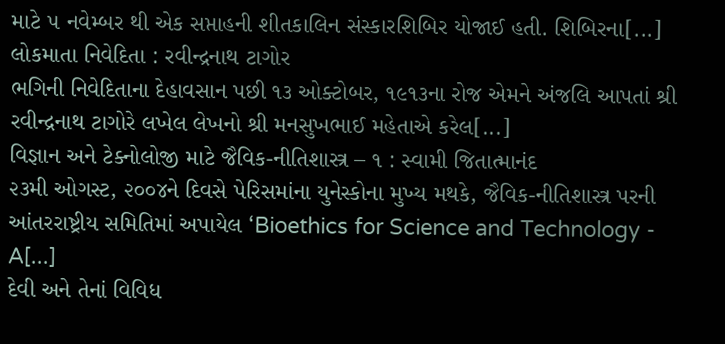માટે ૫ નવેમ્બર થી એક સપ્તાહની શીતકાલિન સંસ્કારશિબિર યોજાઈ હતી. શિબિરના[...]
લોકમાતા નિવેદિતા : રવીન્દ્રનાથ ટાગોર
ભગિની નિવેદિતાના દેહાવસાન પછી ૧૩ ઓક્ટોબર, ૧૯૧૩ના રોજ એમને અંજલિ આપતાં શ્રી રવીન્દ્રનાથ ટાગોરે લખેલ લેખનો શ્રી મનસુખભાઈ મહેતાએ કરેલ[...]
વિજ્ઞાન અને ટેક્નોલોજી માટે જૈવિક-નીતિશાસ્ત્ર – ૧ : સ્વામી જિતાત્માનંદ
૨૩મી ઓગસ્ટ, ૨૦૦૪ને દિવસે પેરિસમાંના યુનેસ્કોના મુખ્ય મથકે, જૈવિક-નીતિશાસ્ત્ર પરની આંતરરાષ્ટ્રીય સમિતિમાં અપાયેલ ‘Bioethics for Science and Technology - A[...]
દેવી અને તેનાં વિવિધ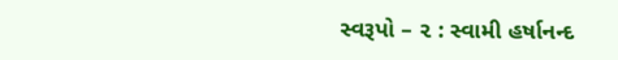સ્વરૂપો – ૨ : સ્વામી હર્ષાનન્દ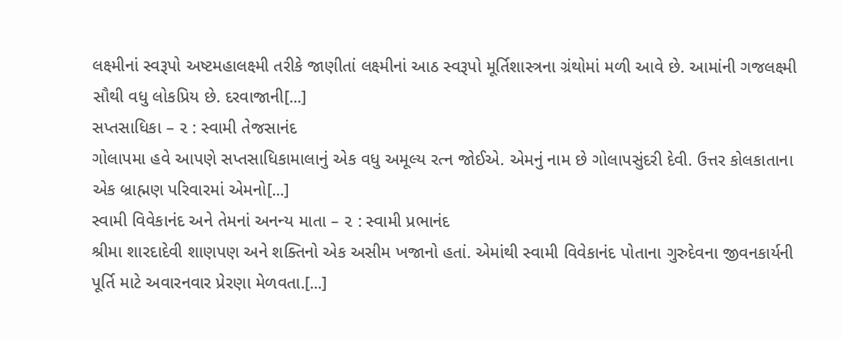લક્ષ્મીનાં સ્વરૂપો અષ્ટમહાલક્ષ્મી તરીકે જાણીતાં લક્ષ્મીનાં આઠ સ્વરૂપો મૂર્તિશાસ્ત્રના ગ્રંથોમાં મળી આવે છે. આમાંની ગજલક્ષ્મી સૌથી વધુ લોકપ્રિય છે. દરવાજાની[...]
સપ્તસાધિકા – ૨ : સ્વામી તેજસાનંદ
ગોલાપમા હવે આપણે સપ્તસાધિકામાલાનું એક વધુ અમૂલ્ય રત્ન જોઈએ. એમનું નામ છે ગોલાપસુંદરી દેવી. ઉત્તર કોલકાતાના એક બ્રાહ્મણ પરિવારમાં એમનો[...]
સ્વામી વિવેકાનંદ અને તેમનાં અનન્ય માતા – ૨ : સ્વામી પ્રભાનંદ
શ્રીમા શારદાદેવી શાણપણ અને શક્તિનો એક અસીમ ખજાનો હતાં. એમાંથી સ્વામી વિવેકાનંદ પોતાના ગુરુદેવના જીવનકાર્યની પૂર્તિ માટે અવારનવાર પ્રેરણા મેળવતા.[...]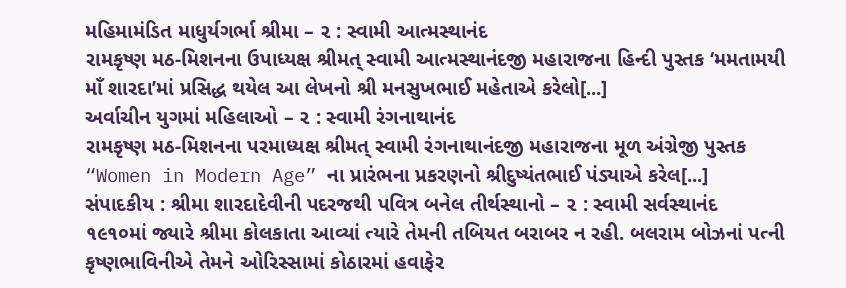મહિમામંડિત માધુર્યગર્ભા શ્રીમા – ૨ : સ્વામી આત્મસ્થાનંદ
રામકૃષ્ણ મઠ-મિશનના ઉપાધ્યક્ષ શ્રીમત્ સ્વામી આત્મસ્થાનંદજી મહારાજના હિન્દી પુસ્તક ‘મમતામયી માઁ શારદા’માં પ્રસિદ્ધ થયેલ આ લેખનો શ્રી મનસુખભાઈ મહેતાએ કરેલો[...]
અર્વાચીન યુગમાં મહિલાઓ – ૨ : સ્વામી રંગનાથાનંદ
રામકૃષ્ણ મઠ-મિશનના પરમાધ્યક્ષ શ્રીમત્ સ્વામી રંગનાથાનંદજી મહારાજના મૂળ અંગ્રેજી પુસ્તક “Women in Modern Age” ના પ્રારંભના પ્રકરણનો શ્રીદુષ્યંતભાઈ પંડ્યાએ કરેલ[...]
સંપાદકીય : શ્રીમા શારદાદેવીની પદરજથી પવિત્ર બનેલ તીર્થસ્થાનો – ૨ : સ્વામી સર્વસ્થાનંદ
૧૯૧૦માં જ્યારે શ્રીમા કોલકાતા આવ્યાં ત્યારે તેમની તબિયત બરાબર ન રહી. બલરામ બોઝનાં પત્ની કૃષ્ણભાવિનીએ તેમને ઓરિસ્સામાં કોઠારમાં હવાફેર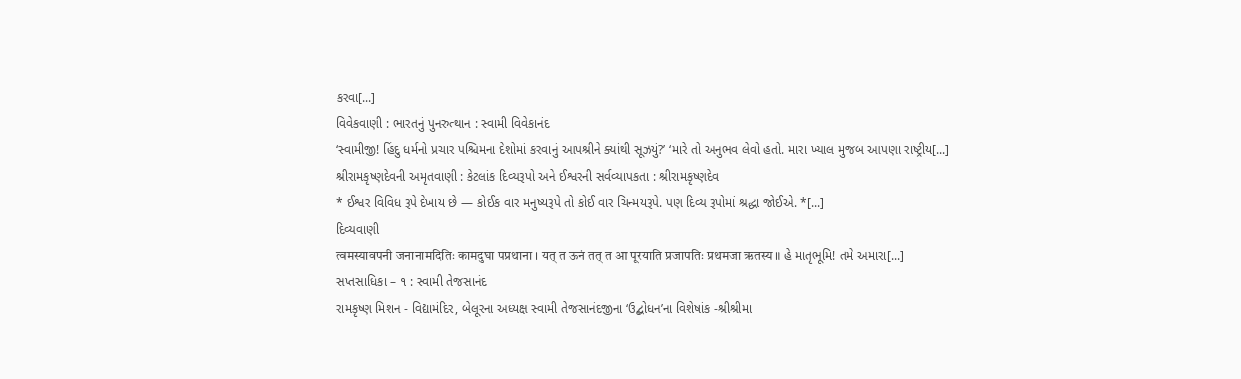કરવા[...]
વિવેકવાણી : ભારતનું પુનરુત્થાન : સ્વામી વિવેકાનંદ
‘સ્વામીજી! હિંદુ ધર્મનો પ્રચાર પશ્ચિમના દેશોમાં કરવાનું આપશ્રીને ક્યાંથી સૂઝયું?’ ‘મારે તો અનુભવ લેવો હતો. મારા ખ્યાલ મુજબ આપણા રાષ્ટ્રીય[...]
શ્રીરામકૃષ્ણદેવની અમૃતવાણી : કેટલાંક દિવ્યરૂપો અને ઈશ્વરની સર્વવ્યાપકતા : શ્રીરામકૃષ્ણદેવ
* ઈશ્વર વિવિધ રૂપે દેખાય છે — કોઈક વાર મનુષ્યરૂપે તો કોઈ વાર ચિન્મયરૂપે. પણ દિવ્ય રૂપોમાં શ્રદ્ધા જોઈએ. *[...]
દિવ્યવાણી
त्वमस्यावपनी जनानामदितिः कामदुघा पप्रथाना । यत् त ऊनं तत् त आ पूरयाति प्रजापतिः प्रथमजा ऋतस्य ॥ હે માતૃભૂમિ! તમે અમારા[...]
સપ્તસાધિકા – ૧ : સ્વામી તેજસાનંદ
રામકૃષ્ણ મિશન - વિદ્યામંદિર, બેલૂરના અધ્યક્ષ સ્વામી તેજસાનંદજીના ‘ઉદ્બોધન’ના વિશેષાંક -શ્રીશ્રીમા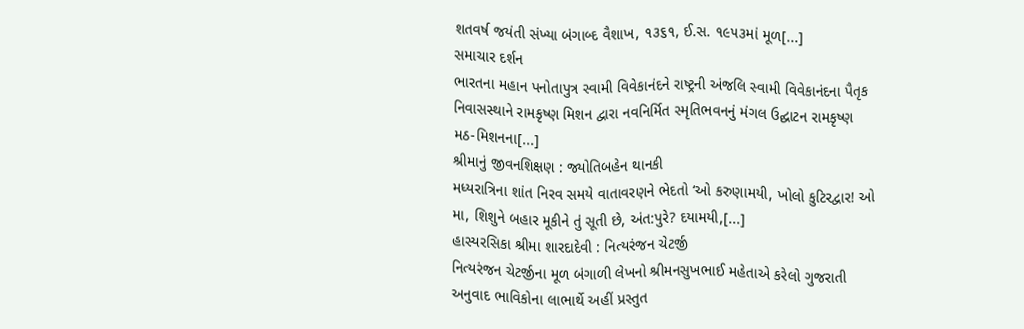શતવર્ષ જયંતી સંખ્યા બંગાબ્દ વૈશાખ, ૧૩૬૧, ઈ.સ. ૧૯૫૩માં મૂળ[...]
સમાચાર દર્શન
ભારતના મહાન પનોતાપુત્ર સ્વામી વિવેકાનંદને રાષ્ટ્રની અંજલિ સ્વામી વિવેકાનંદના પૈતૃક નિવાસસ્થાને રામકૃષ્ણ મિશન દ્વારા નવનિર્મિત સ્મૃતિભવનનું મંગલ ઉદ્ઘાટન રામકૃષ્ણ મઠ-મિશનના[...]
શ્રીમાનું જીવનશિક્ષણ : જ્યોતિબહેન થાનકી
મધ્યરાત્રિના શાંત નિરવ સમયે વાતાવરણને ભેદતો ‘ઓ કરુણામયી, ખોલો કુટિરદ્વાર! ઓ મા, શિશુને બહાર મૂકીને તું સૂતી છે, અંત:પુરે? દયામયી,[...]
હાસ્યરસિકા શ્રીમા શારદાદેવી : નિત્યરંજન ચેટર્જી
નિત્યરંજન ચેટર્જીના મૂળ બંગાળી લેખનો શ્રીમનસુખભાઈ મહેતાએ કરેલો ગુજરાતી અનુવાદ ભાવિકોના લાભાર્થે અહીં પ્રસ્તુત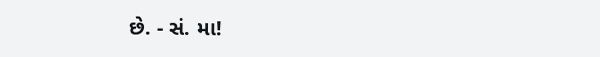છે. - સં. મા!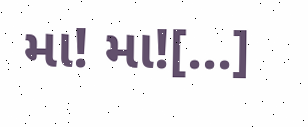મા! મા![...]